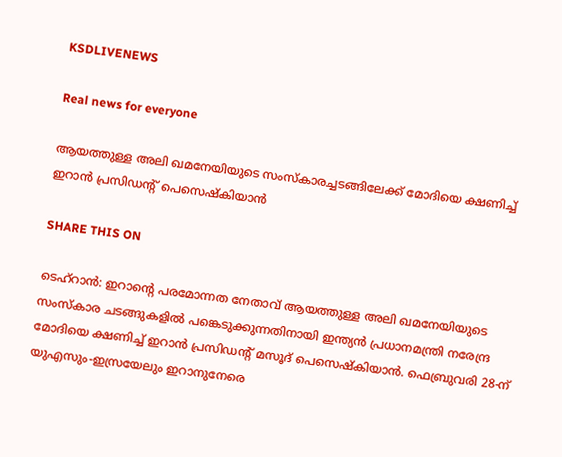KSDLIVENEWS

Real news for everyone

ആയത്തുള്ള അലി ഖമനേയിയുടെ സംസ്കാരച്ചടങ്ങിലേക്ക് മോദിയെ ക്ഷണിച്ച് ഇറാൻ പ്രസിഡന്റ് പെസെഷ്കിയാൻ

SHARE THIS ON

ടെഹ്‌റാൻ: ഇറാന്റെ പരമോന്നത നേതാവ് ആയത്തുള്ള അലി ഖമനേയിയുടെ സംസ്‌കാര ചടങ്ങുകളിൽ പങ്കെടുക്കുന്നതിനായി ഇന്ത്യൻ പ്രധാനമന്ത്രി നരേന്ദ്ര മോദിയെ ക്ഷണിച്ച് ഇറാൻ പ്രസിഡന്റ് മസൂദ് പെസെഷ്‌കിയാൻ. ഫെബ്രുവരി 28-ന് യുഎസും-ഇസ്രയേലും ഇറാനുനേരെ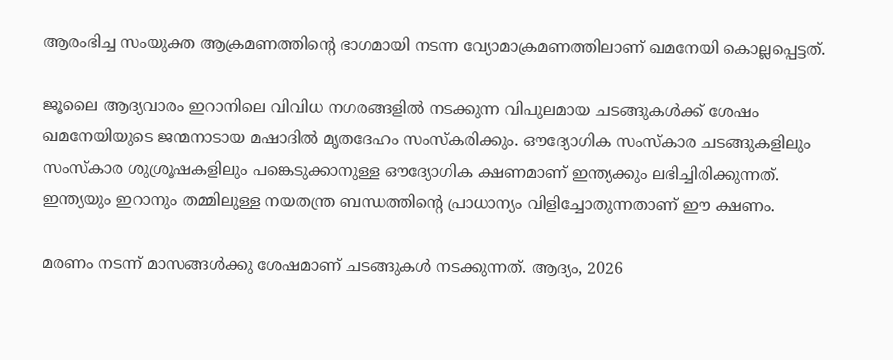ആരംഭിച്ച സംയുക്ത ആക്രമണത്തിന്റെ ഭാഗമായി നടന്ന വ്യോമാക്രമണത്തിലാണ് ഖമനേയി കൊല്ലപ്പെട്ടത്.

ജൂലൈ ആദ്യവാരം ഇറാനിലെ വിവിധ നഗരങ്ങളിൽ നടക്കുന്ന വിപുലമായ ചടങ്ങുകൾക്ക് ശേഷം ഖമനേയിയുടെ ജന്മനാടായ മഷാദിൽ മൃതദേഹം സംസ്‌കരിക്കും. ഔദ്യോഗിക സംസ്‌കാര ചടങ്ങുകളിലും സംസ്‌കാര ശുശ്രൂഷകളിലും പങ്കെടുക്കാനുള്ള ഔദ്യോഗിക ക്ഷണമാണ് ഇന്ത്യക്കും ലഭിച്ചിരിക്കുന്നത്. ഇന്ത്യയും ഇറാനും തമ്മിലുള്ള നയതന്ത്ര ബന്ധത്തിന്റെ പ്രാധാന്യം വിളിച്ചോതുന്നതാണ് ഈ ക്ഷണം.

മരണം നടന്ന് മാസങ്ങൾക്കു ശേഷമാണ് ചടങ്ങുകൾ നടക്കുന്നത്. ആദ്യം, 2026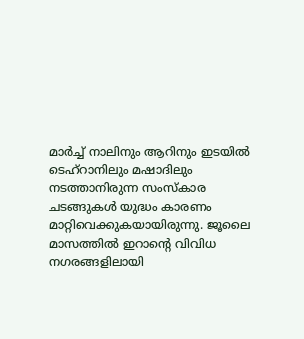മാർച്ച് നാലിനും ആറിനും ഇടയിൽ ടെഹ്റാനിലും മഷാദിലും നടത്താനിരുന്ന സംസ്‌കാര ചടങ്ങുകൾ യുദ്ധം കാരണം മാറ്റിവെക്കുകയായിരുന്നു. ജൂലൈ മാസത്തിൽ ഇറാന്റെ വിവിധ നഗരങ്ങളിലായി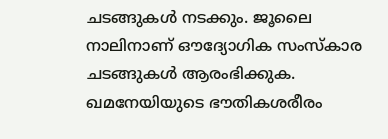ചടങ്ങുകൾ നടക്കും. ജൂലൈ നാലിനാണ് ഔദ്യോഗിക സംസ്‌കാര ചടങ്ങുകൾ ആരംഭിക്കുക. ഖമനേയിയുടെ ഭൗതികശരീരം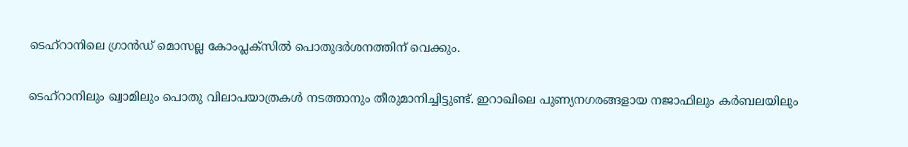ടെഹ്റാനിലെ ഗ്രാൻഡ് മൊസല്ല കോംപ്ലക്സിൽ പൊതുദർശനത്തിന് വെക്കും.

ടെഹ്റാനിലും ഖ്വാമിലും പൊതു വിലാപയാത്രകൾ നടത്താനും തീരുമാനിച്ചിട്ടുണ്ട്. ഇറാഖിലെ പുണ്യനഗരങ്ങളായ നജാഫിലും കർബലയിലും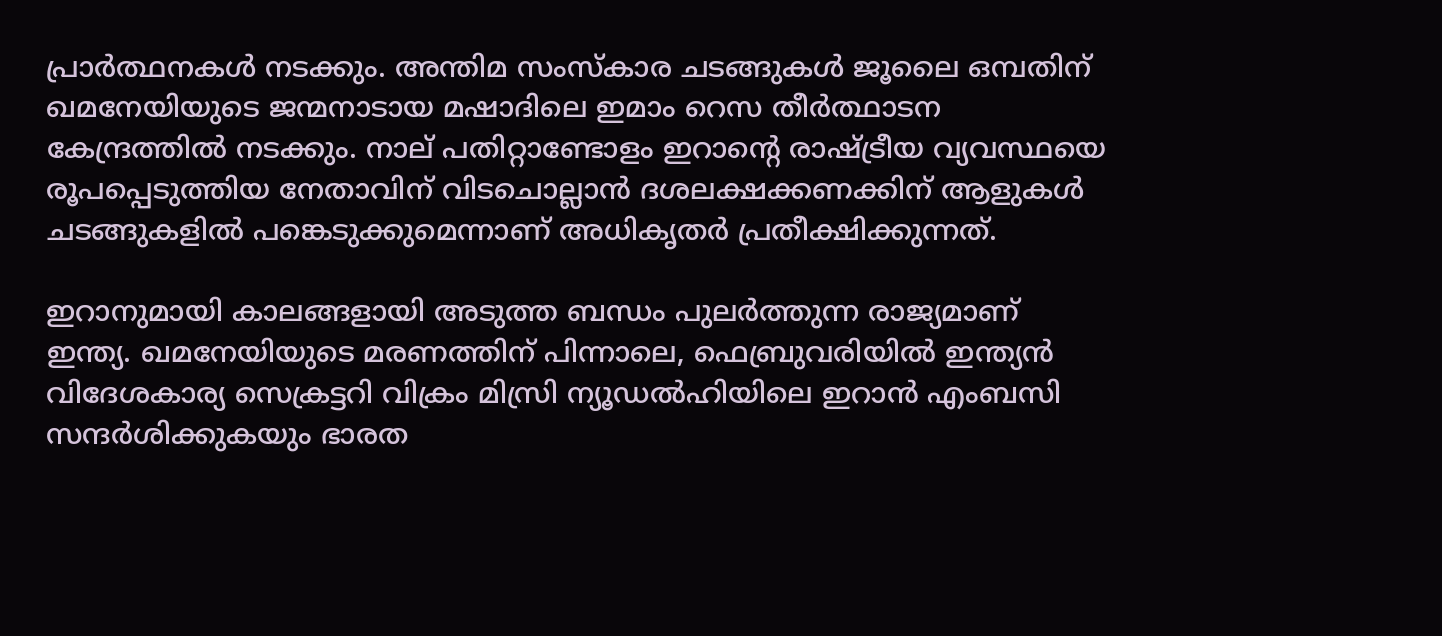പ്രാർത്ഥനകൾ നടക്കും. അന്തിമ സംസ്‌കാര ചടങ്ങുകൾ ജൂലൈ ഒമ്പതിന് ഖമനേയിയുടെ ജന്മനാടായ മഷാദിലെ ഇമാം റെസ തീർത്ഥാടന കേന്ദ്രത്തിൽ നടക്കും. നാല് പതിറ്റാണ്ടോളം ഇറാന്റെ രാഷ്ട്രീയ വ്യവസ്ഥയെ രൂപപ്പെടുത്തിയ നേതാവിന് വിടചൊല്ലാൻ ദശലക്ഷക്കണക്കിന് ആളുകൾ ചടങ്ങുകളിൽ പങ്കെടുക്കുമെന്നാണ് അധികൃതർ പ്രതീക്ഷിക്കുന്നത്.

ഇറാനുമായി കാലങ്ങളായി അടുത്ത ബന്ധം പുലർത്തുന്ന രാജ്യമാണ് ഇന്ത്യ. ഖമനേയിയുടെ മരണത്തിന് പിന്നാലെ, ഫെബ്രുവരിയിൽ ഇന്ത്യൻ വിദേശകാര്യ സെക്രട്ടറി വിക്രം മിസ്രി ന്യൂഡൽഹിയിലെ ഇറാൻ എംബസി സന്ദർശിക്കുകയും ഭാരത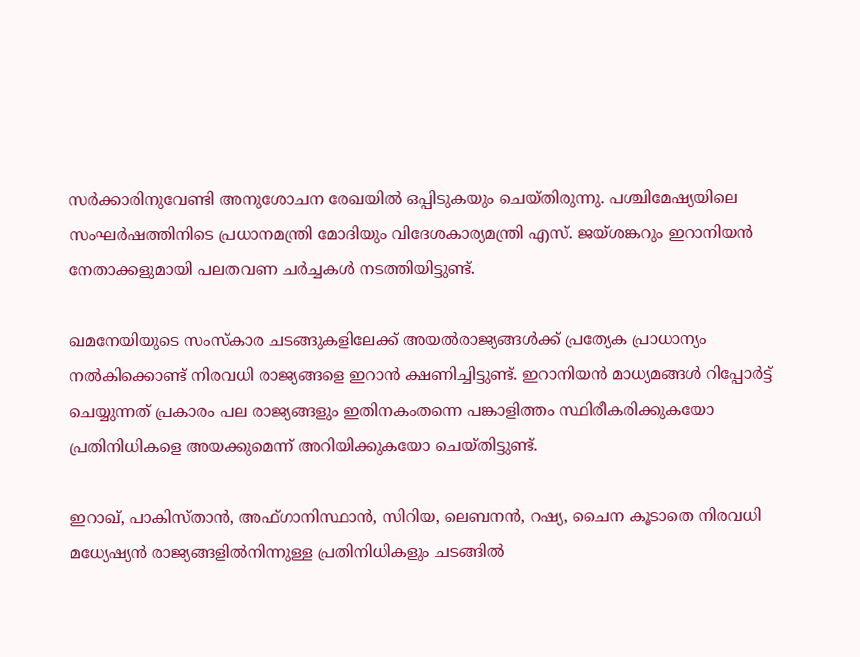സർക്കാരിനുവേണ്ടി അനുശോചന രേഖയിൽ ഒപ്പിടുകയും ചെയ്തിരുന്നു. പശ്ചിമേഷ്യയിലെ സംഘർഷത്തിനിടെ പ്രധാനമന്ത്രി മോദിയും വിദേശകാര്യമന്ത്രി എസ്. ജയ്ശങ്കറും ഇറാനിയൻ നേതാക്കളുമായി പലതവണ ചർച്ചകൾ നടത്തിയിട്ടുണ്ട്.

ഖമനേയിയുടെ സംസ്‌കാര ചടങ്ങുകളിലേക്ക് അയൽരാജ്യങ്ങൾക്ക് പ്രത്യേക പ്രാധാന്യം നൽകിക്കൊണ്ട് നിരവധി രാജ്യങ്ങളെ ഇറാൻ ക്ഷണിച്ചിട്ടുണ്ട്. ഇറാനിയൻ മാധ്യമങ്ങൾ റിപ്പോർട്ട് ചെയ്യുന്നത് പ്രകാരം പല രാജ്യങ്ങളും ഇതിനകംതന്നെ പങ്കാളിത്തം സ്ഥിരീകരിക്കുകയോ പ്രതിനിധികളെ അയക്കുമെന്ന് അറിയിക്കുകയോ ചെയ്തിട്ടുണ്ട്.

ഇറാഖ്, പാകിസ്താൻ, അഫ്ഗാനിസ്ഥാൻ, സിറിയ, ലെബനൻ, റഷ്യ, ചൈന കൂടാതെ നിരവധി മധ്യേഷ്യൻ രാജ്യങ്ങളിൽനിന്നുള്ള പ്രതിനിധികളും ചടങ്ങിൽ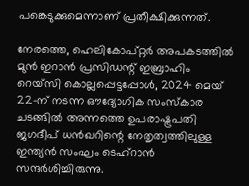പങ്കെടുക്കുമെന്നാണ് പ്രതീക്ഷിക്കുന്നത്.

നേരത്തെ, ഹെലികോപ്റ്റർ അപകടത്തിൽ മുൻ ഇറാൻ പ്രസിഡന്റ് ഇബ്രാഹിം റെയ്സി കൊല്ലപ്പെട്ടപ്പോൾ, 2024 മെയ് 22-ന് നടന്ന ഔദ്യോഗിക സംസ്‌കാര ചടങ്ങിൽ അന്നത്തെ ഉപരാഷ്ട്രപതി ജഗദീപ് ധൻഖറിന്റെ നേതൃത്വത്തിലുള്ള ഇന്ത്യൻ സംഘം ടെഹ്റാൻ സന്ദർശിച്ചിരുന്നു.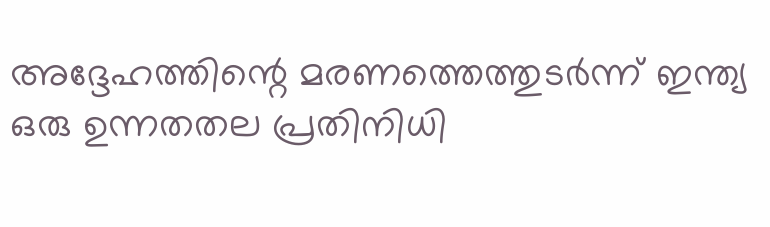അദ്ദേഹത്തിന്റെ മരണത്തെത്തുടർന്ന് ഇന്ത്യ ഒരു ഉന്നതതല പ്രതിനിധി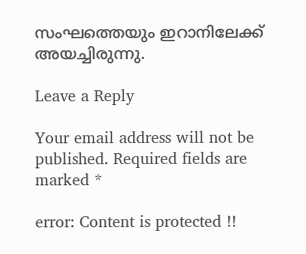സംഘത്തെയും ഇറാനിലേക്ക് അയച്ചിരുന്നു.

Leave a Reply

Your email address will not be published. Required fields are marked *

error: Content is protected !!